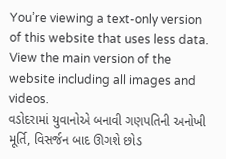You’re viewing a text-only version of this website that uses less data. View the main version of the website including all images and videos.
વડોદરામાં યુવાનોએ બનાવી ગણપતિની અનોખી મૂર્તિ, વિસર્જન બાદ ઊગશે છોડ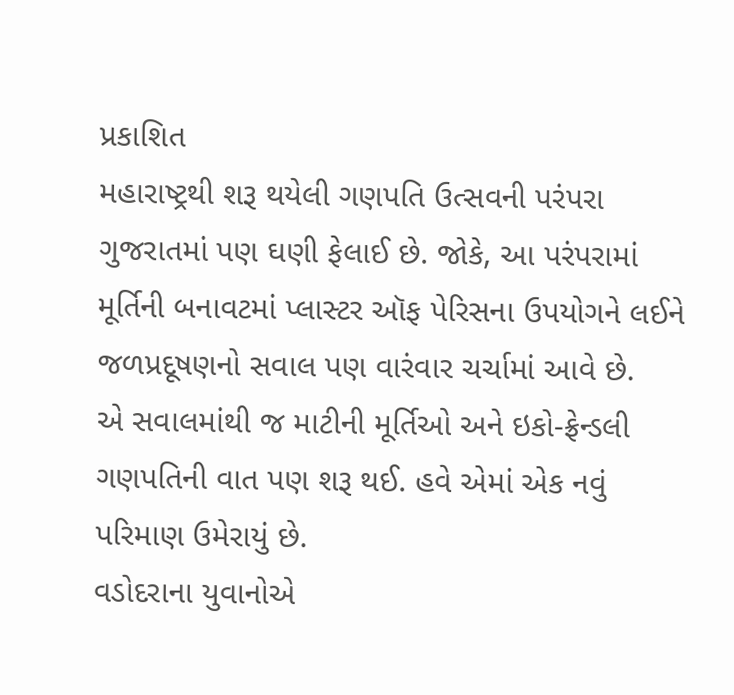પ્રકાશિત
મહારાષ્ટ્રથી શરૂ થયેલી ગણપતિ ઉત્સવની પરંપરા ગુજરાતમાં પણ ઘણી ફેલાઈ છે. જોકે, આ પરંપરામાં મૂર્તિની બનાવટમાં પ્લાસ્ટર ઑફ પેરિસના ઉપયોગને લઈને જળપ્રદૂષણનો સવાલ પણ વારંવાર ચર્ચામાં આવે છે.
એ સવાલમાંથી જ માટીની મૂર્તિઓ અને ઇકો-ફ્રેન્ડલી ગણપતિની વાત પણ શરૂ થઈ. હવે એમાં એક નવું પરિમાણ ઉમેરાયું છે.
વડોદરાના યુવાનોએ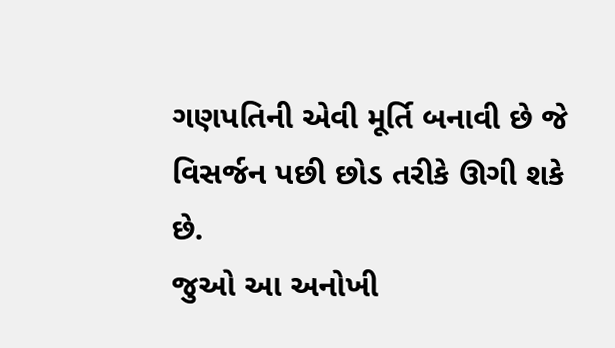ગણપતિની એવી મૂર્તિ બનાવી છે જે વિસર્જન પછી છોડ તરીકે ઊગી શકે છે.
જુઓ આ અનોખી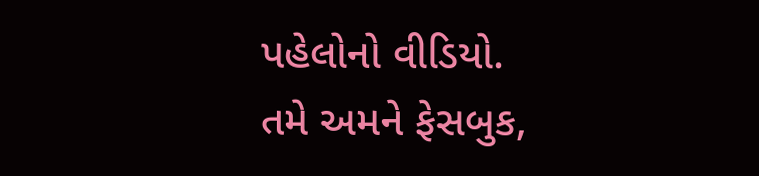પહેલોનો વીડિયો.
તમે અમને ફેસબુક,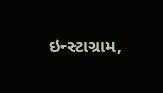ઇન્સ્ટાગ્રામ,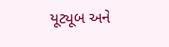યૂટ્યૂબ અને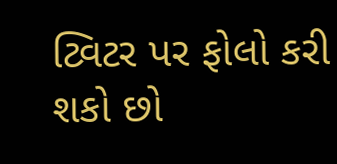ટ્વિટર પર ફોલો કરી શકો છો